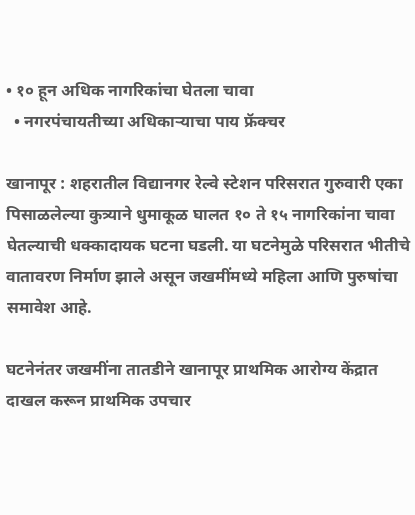• १० हून अधिक नागरिकांचा घेतला चावा
  • नगरपंचायतीच्या अधिकाऱ्याचा पाय फ्रॅक्चर

खानापूर : शहरातील विद्यानगर रेल्वे स्टेशन परिसरात गुरुवारी एका पिसाळलेल्या कुत्र्याने धुमाकूळ घालत १० ते १५ नागरिकांना चावा घेतल्याची धक्कादायक घटना घडली. या घटनेमुळे परिसरात भीतीचे वातावरण निर्माण झाले असून जखमींमध्ये महिला आणि पुरुषांचा समावेश आहे.

घटनेनंतर जखमींना तातडीने खानापूर प्राथमिक आरोग्य केंद्रात दाखल करून प्राथमिक उपचार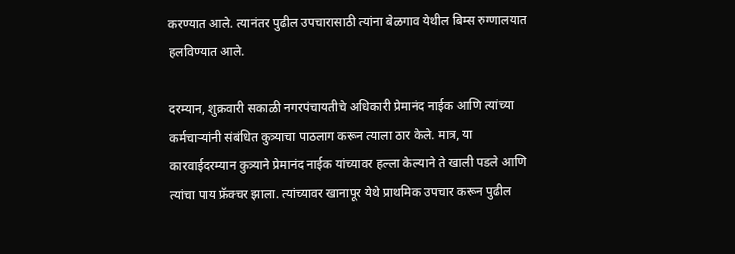करण्यात आले. त्यानंतर पुढील उपचारासाठी त्यांना बेळगाव येथील बिम्स रुग्णालयात हलविण्यात आले.

दरम्यान, शुक्रवारी सकाळी नगरपंचायतीचे अधिकारी प्रेमानंद नाईक आणि त्यांच्या कर्मचाऱ्यांनी संबंधित कुत्र्याचा पाठलाग करून त्याला ठार केले. मात्र, या कारवाईदरम्यान कुत्र्याने प्रेमानंद नाईक यांच्यावर हल्ला केल्याने ते खाली पडले आणि त्यांचा पाय फ्रॅक्चर झाला. त्यांच्यावर खानापूर येथे प्राथमिक उपचार करून पुढील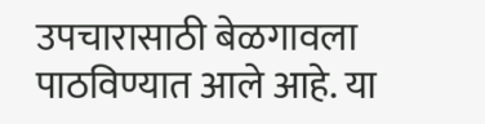उपचारासाठी बेळगावला पाठविण्यात आले आहे. या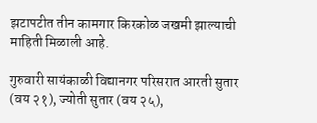झटापटीत तीन कामगार किरकोळ जखमी झाल्याची माहिती मिळाली आहे.

गुरुवारी सायंकाळी विद्यानगर परिसरात आरती सुतार (वय २१), ज्योती सुतार (वय २५),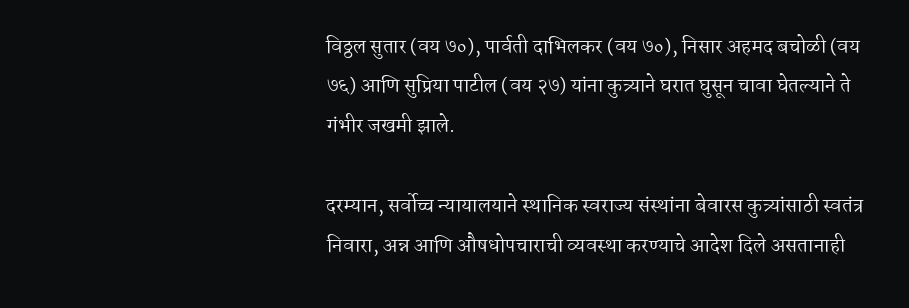विठ्ठल सुतार (वय ७०), पार्वती दाभिलकर (वय ७०), निसार अहमद बचोळी (वय ७६) आणि सुप्रिया पाटील (वय २७) यांना कुत्र्याने घरात घुसून चावा घेतल्याने ते गंभीर जखमी झाले.

दरम्यान, सर्वोच्च न्यायालयाने स्थानिक स्वराज्य संस्थांना बेवारस कुत्र्यांसाठी स्वतंत्र निवारा, अन्न आणि औषधोपचाराची व्यवस्था करण्याचे आदेश दिले असतानाही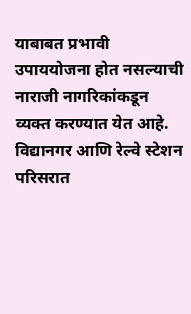याबाबत प्रभावी उपाययोजना होत नसल्याची नाराजी नागरिकांकडून व्यक्त करण्यात येत आहे. विद्यानगर आणि रेल्वे स्टेशन परिसरात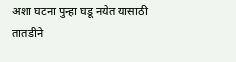अशा घटना पुन्हा घडू नयेत यासाठी तातडीने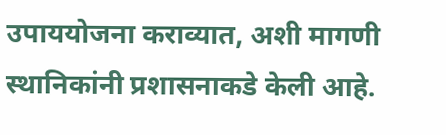उपाययोजना कराव्यात, अशी मागणी स्थानिकांनी प्रशासनाकडे केली आहे.